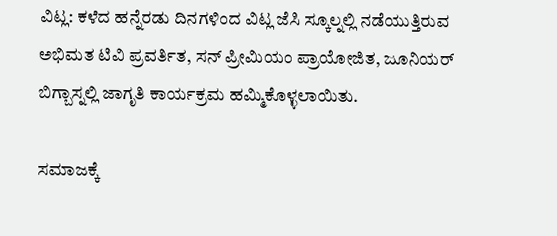ವಿಟ್ಲ: ಕಳೆದ ಹನ್ನೆರಡು ದಿನಗಳಿಂದ ವಿಟ್ಲ ಜೆಸಿ ಸ್ಕೂಲ್ನಲ್ಲಿ ನಡೆಯುತ್ತಿರುವ ಅಭಿಮತ ಟಿವಿ ಪ್ರವರ್ತಿತ, ಸನ್ ಪ್ರೀಮಿಯಂ ಪ್ರಾಯೋಜಿತ, ಜೂನಿಯರ್ ಬಿಗ್ಬಾಸ್ನಲ್ಲಿ ಜಾಗೃತಿ ಕಾರ್ಯಕ್ರಮ ಹಮ್ಮಿಕೊಳ್ಳಲಾಯಿತು.

ಸಮಾಜಕ್ಕೆ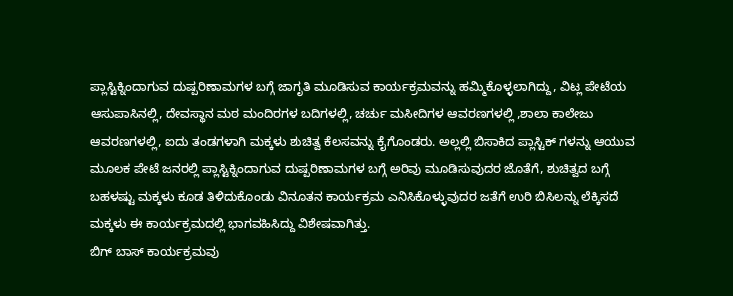ಪ್ಲಾಸ್ಟಿಕ್ನಿಂದಾಗುವ ದುಷ್ಪರಿಣಾಮಗಳ ಬಗ್ಗೆ ಜಾಗೃತಿ ಮೂಡಿಸುವ ಕಾರ್ಯಕ್ರಮವನ್ನು ಹಮ್ಮಿಕೊಳ್ಳಲಾಗಿದ್ದು, ವಿಟ್ಲ ಪೇಟೆಯ ಆಸುಪಾಸಿನಲ್ಲಿ, ದೇವಸ್ಥಾನ ಮಠ ಮಂದಿರಗಳ ಬದಿಗಳಲ್ಲಿ, ಚರ್ಚು ಮಸೀದಿಗಳ ಆವರಣಗಳಲ್ಲಿ ,ಶಾಲಾ ಕಾಲೇಜು ಆವರಣಗಳಲ್ಲಿ, ಐದು ತಂಡಗಳಾಗಿ ಮಕ್ಕಳು ಶುಚಿತ್ವ ಕೆಲಸವನ್ನು ಕೈಗೊಂಡರು. ಅಲ್ಲಲ್ಲಿ ಬಿಸಾಕಿದ ಪ್ಲಾಸ್ಟಿಕ್ ಗಳನ್ನು ಆಯುವ ಮೂಲಕ ಪೇಟೆ ಜನರಲ್ಲಿ ಪ್ಲಾಸ್ಟಿಕ್ನಿಂದಾಗುವ ದುಷ್ಪರಿಣಾಮಗಳ ಬಗ್ಗೆ ಅರಿವು ಮೂಡಿಸುವುದರ ಜೊತೆಗೆ, ಶುಚಿತ್ವದ ಬಗ್ಗೆ ಬಹಳಷ್ಟು ಮಕ್ಕಳು ಕೂಡ ತಿಳಿದುಕೊಂಡು ವಿನೂತನ ಕಾರ್ಯಕ್ರಮ ಎನಿಸಿಕೊಳ್ಳುವುದರ ಜತೆಗೆ ಉರಿ ಬಿಸಿಲನ್ನು ಲೆಕ್ಕಿಸದೆ ಮಕ್ಕಳು ಈ ಕಾರ್ಯಕ್ರಮದಲ್ಲಿ ಭಾಗವಹಿಸಿದ್ದು ವಿಶೇಷವಾಗಿತ್ತು.
ಬಿಗ್ ಬಾಸ್ ಕಾರ್ಯಕ್ರಮವು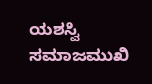ಯಶಸ್ವಿ ಸಮಾಜಮುಖಿ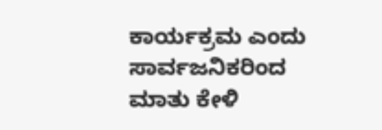ಕಾರ್ಯಕ್ರಮ ಎಂದು ಸಾರ್ವಜನಿಕರಿಂದ ಮಾತು ಕೇಳಿ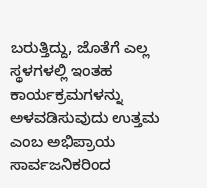ಬರುತ್ತಿದ್ದು, ಜೊತೆಗೆ ಎಲ್ಲ ಸ್ಥಳಗಳಲ್ಲಿ ಇಂತಹ ಕಾರ್ಯಕ್ರಮಗಳನ್ನು ಅಳವಡಿಸುವುದು ಉತ್ತಮ ಎಂಬ ಅಭಿಪ್ರಾಯ ಸಾರ್ವಜನಿಕರಿಂದ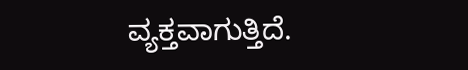ವ್ಯಕ್ತವಾಗುತ್ತಿದೆ.